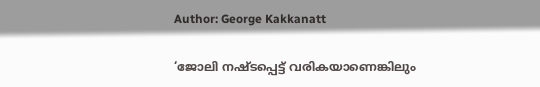Author: George Kakkanatt

‘ജോലി നഷ്ടപ്പെട്ട് വരികയാണെങ്കിലും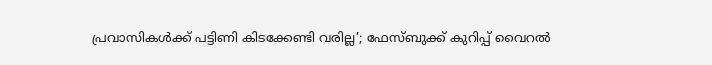പ്രവാസികള്‍ക്ക് പട്ടിണി കിടക്കേണ്ടി വരില്ല’; ഫേസ്ബുക്ക് കുറിപ്പ് വൈറല്‍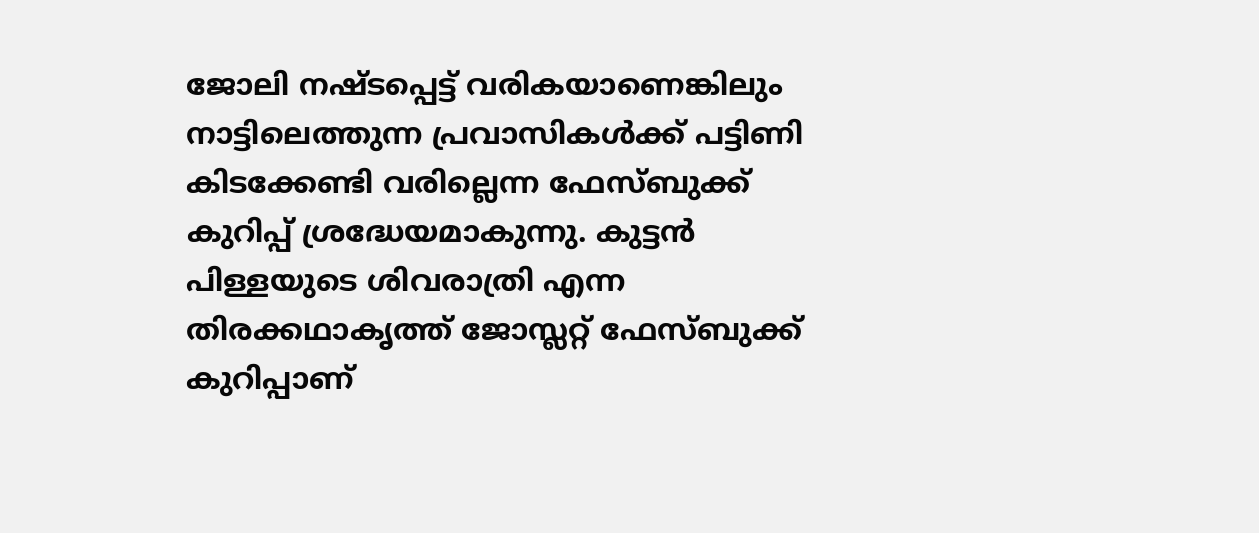ജോലി നഷ്ടപ്പെട്ട് വരികയാണെങ്കിലും നാട്ടിലെത്തുന്ന പ്രവാസികള്‍ക്ക് പട്ടിണി കിടക്കേണ്ടി വരില്ലെന്ന ഫേസ്ബുക്ക് കുറിപ്പ് ശ്രദ്ധേയമാകുന്നു. കുട്ടന്‍ പിള്ളയുടെ ശിവരാത്രി എന്ന തിരക്കഥാകൃത്ത് ജോസ്ലറ്റ് ഫേസ്ബുക്ക് കുറിപ്പാണ്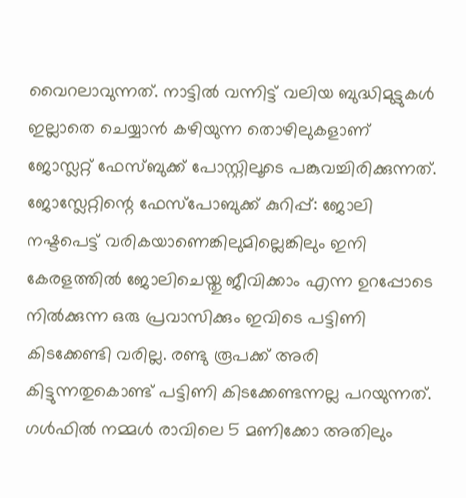വൈറലാവുന്നത്. നാട്ടില്‍ വന്നിട്ട് വലിയ ബുദ്ധിമുട്ടുകള്‍ ഇല്ലാതെ ചെയ്യാന്‍ കഴിയുന്ന തൊഴിലുകളാണ് ജോസ്ലറ്റ് ഫേസ്ബുക്ക് പോസ്റ്റിലൂടെ പങ്കുവച്ചിരിക്കുന്നത്. ജോസ്ലേറ്റിന്റെ ഫേസ്പോബുക്ക് കുറിപ്പ്: ജോലി നഷ്ടപെട്ട് വരികയാണെങ്കിലുമില്ലെങ്കിലും ഇനി കേരളത്തില്‍ ജോലിചെയ്തു ജീവിക്കാം എന്ന ഉറപ്പോടെ നില്‍ക്കുന്ന ഒരു പ്രവാസിക്കും ഇവിടെ പട്ടിണി കിടക്കേണ്ടി വരില്ല. രണ്ടു രൂപക്ക്‌ അരി കിട്ടുന്നതുകൊണ്ട് പട്ടിണി കിടക്കേണ്ടന്നല്ല പറയുന്നത്. ഗള്‍ഫില്‍ നമ്മള്‍ രാവിലെ 5 മണിക്കോ അതിലും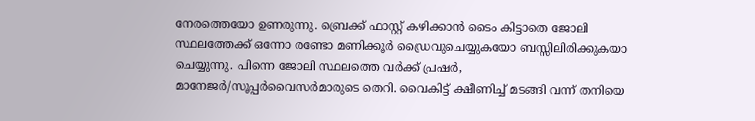നേരത്തെയോ ഉണരുന്നു. ബ്രെക്ക് ഫാസ്റ്റ് കഴിക്കാന്‍ ടൈം കിട്ടാതെ ജോലി സ്ഥലത്തേക്ക് ഒന്നോ രണ്ടോ മണിക്കൂര്‍ ഡ്രൈവുചെയ്യുകയോ ബസ്സിലിരിക്കുകയാ ചെയ്യുന്നു. പിന്നെ ജോലി സ്ഥലത്തെ വര്‍ക്ക് പ്രഷര്‍, മാനേജര്‍/സൂപ്പര്‍വൈസര്‍മാരുടെ തെറി. വൈകിട്ട് ക്ഷീണിച്ച്‌ മടങ്ങി വന്ന് തനിയെ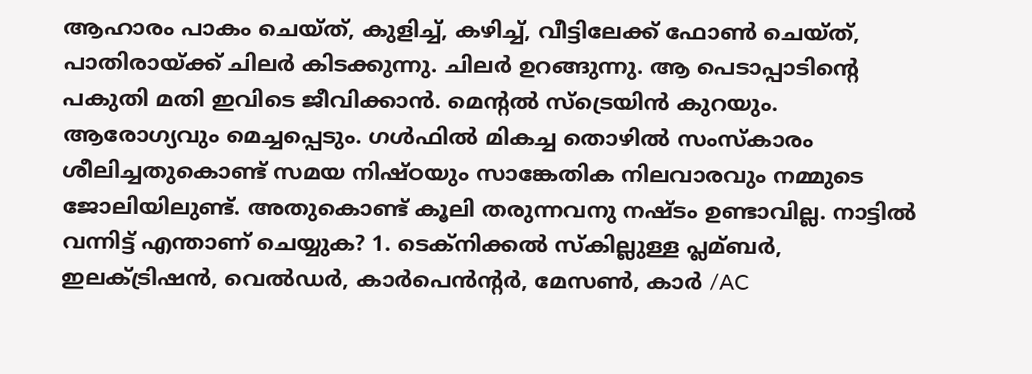ആഹാരം പാകം ചെയ്ത്, കുളിച്ച്‌, കഴിച്ച്‌, വീട്ടിലേക്ക് ഫോണ്‍ ചെയ്ത്, പാതിരായ്ക്ക് ചിലര്‍ കിടക്കുന്നു. ചിലര്‍ ഉറങ്ങുന്നു. ആ പെടാപ്പാടിന്റെ പകുതി മതി ഇവിടെ ജീവിക്കാന്‍. മെന്റല്‍ സ്‌ട്രെയിന്‍ കുറയും. ആരോഗ്യവും മെച്ചപ്പെടും. ഗള്‍ഫില്‍ മികച്ച തൊഴില്‍ സംസ്കാരം ശീലിച്ചതുകൊണ്ട് സമയ നിഷ്ഠയും സാങ്കേതിക നിലവാരവും നമ്മുടെ ജോലിയിലുണ്ട്. അതുകൊണ്ട് കൂലി തരുന്നവനു നഷ്ടം ഉണ്ടാവില്ല. നാട്ടില്‍ വന്നിട്ട് എന്താണ് ചെയ്യുക? 1. ടെക്നിക്കല്‍ സ്കില്ലുള്ള പ്ലമ്ബര്‍, ഇലക്‌ട്രിഷന്‍, വെല്‍ഡര്‍, കാര്‍പെന്‍ന്റര്‍, മേസണ്‍, കാര്‍ /AC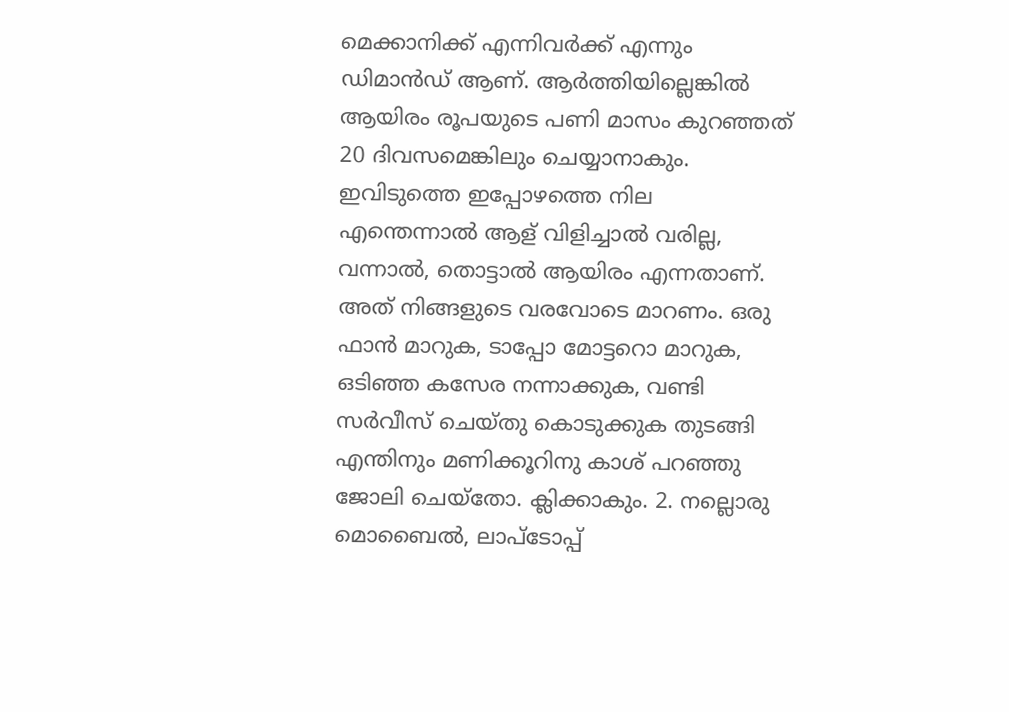മെക്കാനിക്ക് എന്നിവര്‍ക്ക് എന്നും ഡിമാന്‍ഡ് ആണ്. ആര്‍ത്തിയില്ലെങ്കില്‍ ആയിരം രൂപയുടെ പണി മാസം കുറഞ്ഞത് 20 ദിവസമെങ്കിലും ചെയ്യാനാകും. ഇവിടുത്തെ ഇപ്പോഴത്തെ നില എന്തെന്നാല്‍ ആള് വിളിച്ചാല്‍ വരില്ല, വന്നാല്‍, തൊട്ടാല്‍ ആയിരം എന്നതാണ്. അത് നിങ്ങളുടെ വരവോടെ മാറണം. ഒരു ഫാന്‍ മാറുക, ടാപ്പോ മോട്ടറൊ മാറുക, ഒടിഞ്ഞ കസേര നന്നാക്കുക, വണ്ടി സര്‍വീസ് ചെയ്തു കൊടുക്കുക തുടങ്ങി എന്തിനും മണിക്കൂറിനു കാശ് പറഞ്ഞു ജോലി ചെയ്തോ. ക്ലിക്കാകും. 2. നല്ലൊരു മൊബൈല്‍, ലാപ്ടോപ്പ്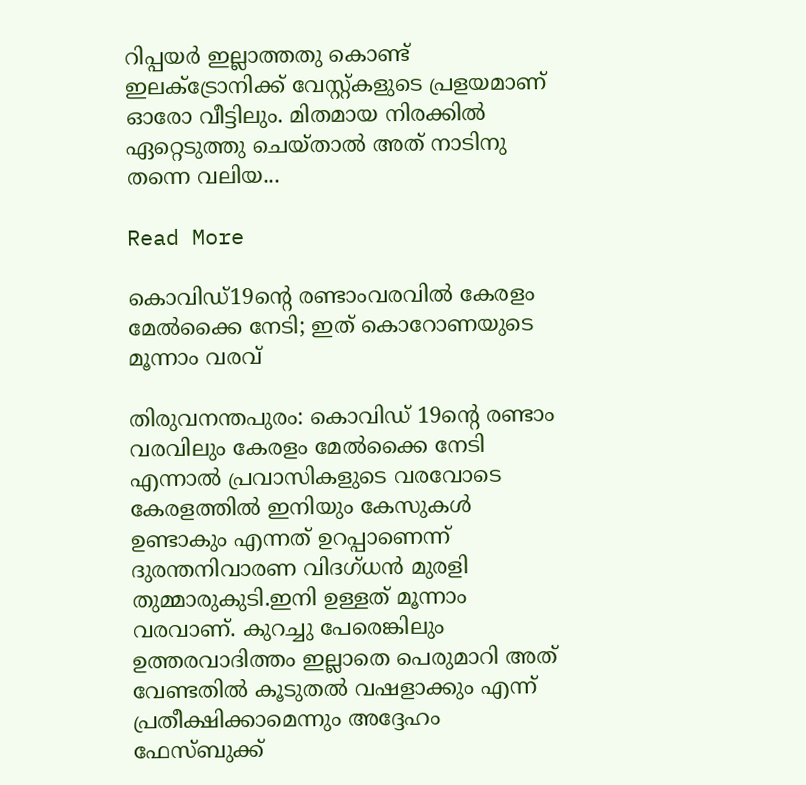റിപ്പയര്‍ ഇല്ലാത്തതു കൊണ്ട് ഇലക്‌ട്രോനിക്ക് വേസ്റ്റ്കളുടെ പ്രളയമാണ് ഓരോ വീട്ടിലും. മിതമായ നിരക്കില്‍ ഏറ്റെടുത്തു ചെയ്താല്‍ അത് നാടിനു തന്നെ വലിയ...

Read More

കൊവിഡ്19ന്റെ രണ്ടാംവരവില്‍ കേരളം മേല്‍ക്കൈ നേടി; ഇത് കൊറോണയുടെ മൂന്നാം വരവ്

തിരുവനന്തപുരം: കൊവിഡ് 19ന്റെ രണ്ടാം വരവിലും കേരളം മേല്‍ക്കൈ നേടി എന്നാല്‍ പ്രവാസികളുടെ വരവോടെ കേരളത്തില്‍ ഇനിയും കേസുകള്‍ ഉണ്ടാകും എന്നത് ഉറപ്പാണെന്ന് ദുരന്തനിവാരണ വിദഗ്ധന്‍ മുരളി തുമ്മാരുകുടി.ഇനി ഉള്ളത് മൂന്നാം വരവാണ്. കുറച്ചു പേരെങ്കിലും ഉത്തരവാദിത്തം ഇല്ലാതെ പെരുമാറി അത് വേണ്ടതില്‍ കൂടുതല്‍ വഷളാക്കും എന്ന് പ്രതീക്ഷിക്കാമെന്നും അദ്ദേഹം ഫേസ്ബുക്ക്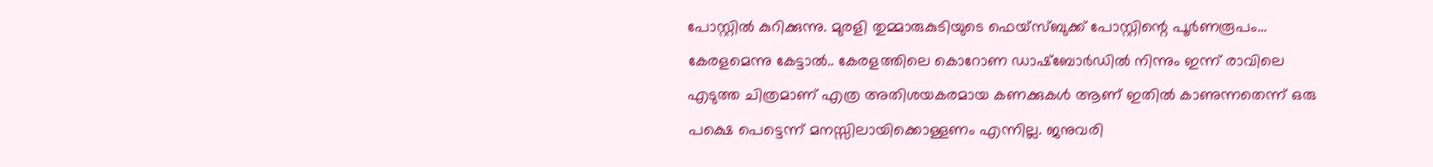പോസ്റ്റില്‍ കുറിക്കുന്നു. മുരളി തുമ്മാരുകുടിയുടെ ഫെയ്‌സ്ബുക്ക് പോസ്റ്റിന്റെ പൂര്‍ണരൂപം… കേരളമെന്നു കേട്ടാല്‍.. കേരളത്തിലെ കൊറോണ ഡാഷ്‌ബോര്‍ഡില്‍ നിന്നും ഇന്ന് രാവിലെ എടുത്ത ചിത്രമാണ് എത്ര അതിശയകരമായ കണക്കുകള്‍ ആണ് ഇതില്‍ കാണുന്നതെന്ന് ഒരു പക്ഷെ പെട്ടെന്ന് മനസ്സിലായിക്കൊള്ളണം എന്നില്ല. ജനുവരി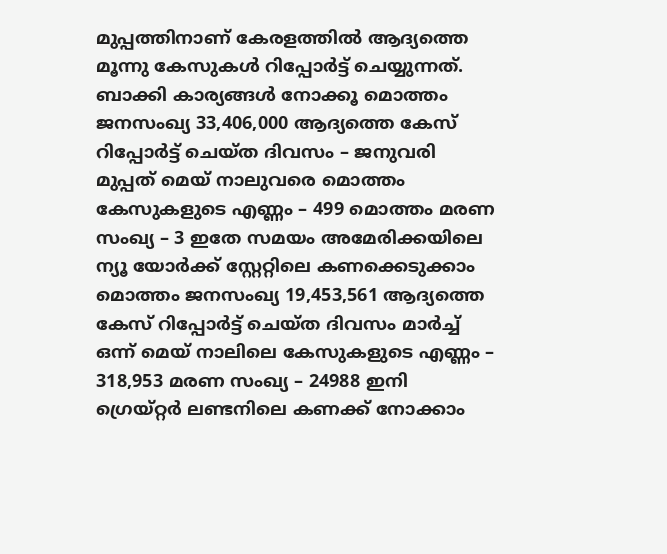മുപ്പത്തിനാണ് കേരളത്തില്‍ ആദ്യത്തെ മൂന്നു കേസുകള്‍ റിപ്പോര്‍ട്ട് ചെയ്യുന്നത്. ബാക്കി കാര്യങ്ങള്‍ നോക്കൂ മൊത്തം ജനസംഖ്യ 33,406,000 ആദ്യത്തെ കേസ് റിപ്പോര്‍ട്ട് ചെയ്ത ദിവസം – ജനുവരി മുപ്പത് മെയ് നാലുവരെ മൊത്തം കേസുകളുടെ എണ്ണം – 499 മൊത്തം മരണ സംഖ്യ – 3 ഇതേ സമയം അമേരിക്കയിലെ ന്യൂ യോര്‍ക്ക് സ്റ്റേറ്റിലെ കണക്കെടുക്കാം മൊത്തം ജനസംഖ്യ 19,453,561 ആദ്യത്തെ കേസ് റിപ്പോര്‍ട്ട് ചെയ്ത ദിവസം മാര്‍ച്ച്‌ ഒന്ന് മെയ് നാലിലെ കേസുകളുടെ എണ്ണം – 318,953 മരണ സംഖ്യ – 24988 ഇനി ഗ്രെയ്റ്റര്‍ ലണ്ടനിലെ കണക്ക് നോക്കാം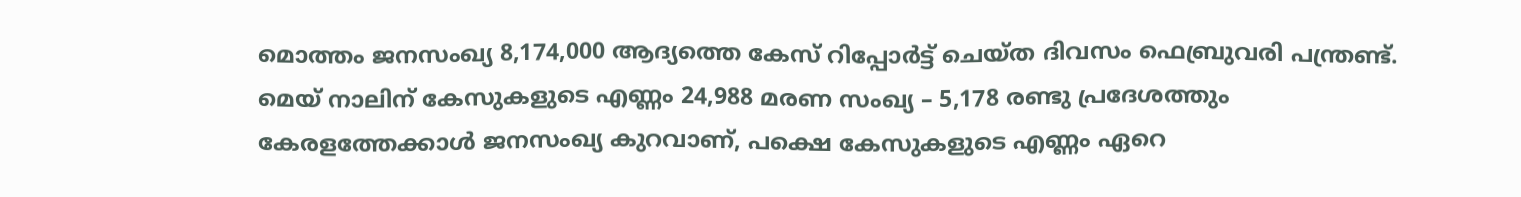മൊത്തം ജനസംഖ്യ 8,174,000 ആദ്യത്തെ കേസ് റിപ്പോര്‍ട്ട് ചെയ്ത ദിവസം ഫെബ്രുവരി പന്ത്രണ്ട്. മെയ് നാലിന് കേസുകളുടെ എണ്ണം 24,988 മരണ സംഖ്യ – 5,178 രണ്ടു പ്രദേശത്തും കേരളത്തേക്കാള്‍ ജനസംഖ്യ കുറവാണ്, പക്ഷെ കേസുകളുടെ എണ്ണം ഏറെ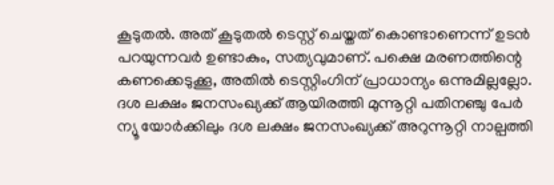കൂടുതല്‍. അത് കൂടുതല്‍ ടെസ്റ്റ് ചെയ്തത് കൊണ്ടാണെന്ന് ഉടന്‍ പറയുന്നവര്‍ ഉണ്ടാകും, സത്യവുമാണ്. പക്ഷെ മരണത്തിന്റെ കണക്കെടുക്കൂ, അതില്‍ ടെസ്റ്റിംഗിന് പ്രാധാന്യം ഒന്നുമില്ലല്ലോ. ദശ ലക്ഷം ജനസംഖ്യക്ക് ആയിരത്തി മുന്നൂറ്റി പതിനഞ്ചു പേര്‍ ന്യൂ യോര്‍ക്കിലും ദശ ലക്ഷം ജനസംഖ്യക്ക് അറുന്നൂറ്റി നാല്പത്തി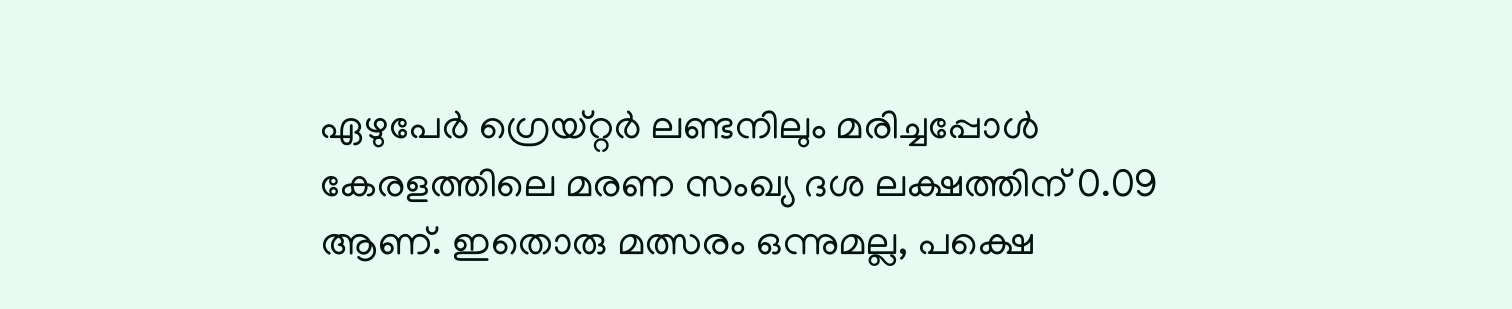ഏഴുപേര്‍ ഗ്രെയ്റ്റര്‍ ലണ്ടനിലും മരിച്ചപ്പോള്‍ കേരളത്തിലെ മരണ സംഖ്യ ദശ ലക്ഷത്തിന് 0.09 ആണ്. ഇതൊരു മത്സരം ഒന്നുമല്ല, പക്ഷെ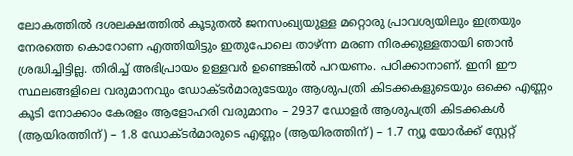ലോകത്തില്‍ ദശലക്ഷത്തില്‍ കൂടുതല്‍ ജനസംഖ്യയുള്ള മറ്റൊരു പ്രാവശ്യയിലും ഇത്രയും നേരത്തെ കൊറോണ എത്തിയിട്ടും ഇതുപോലെ താഴ്ന്ന മരണ നിരക്കുള്ളതായി ഞാന്‍ ശ്രദ്ധിച്ചിട്ടില്ല. തിരിച്ച്‌ അഭിപ്രായം ഉള്ളവര്‍ ഉണ്ടെങ്കില്‍ പറയണം. പഠിക്കാനാണ്. ഇനി ഈ സ്ഥലങ്ങളിലെ വരുമാനവും ഡോക്ടര്‍മാരുടേയും ആശുപത്രി കിടക്കകളുടെയും ഒക്കെ എണ്ണം കൂടി നോക്കാം കേരളം ആളോഹരി വരുമാനം – 2937 ഡോളര്‍ ആശുപത്രി കിടക്കകള്‍ (ആയിരത്തിന്) – 1.8 ഡോക്ടര്‍മാരുടെ എണ്ണം (ആയിരത്തിന്) – 1.7 ന്യൂ യോര്‍ക്ക് സ്റ്റേറ്റ്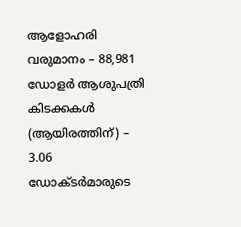ആളോഹരി വരുമാനം – 88,981 ഡോളര്‍ ആശുപത്രി കിടക്കകള്‍ (ആയിരത്തിന്) – 3.06 ഡോക്ടര്‍മാരുടെ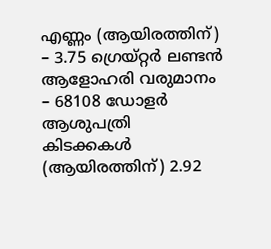എണ്ണം (ആയിരത്തിന്) – 3.75 ഗ്രെയ്റ്റര്‍ ലണ്ടന്‍ ആളോഹരി വരുമാനം – 68108 ഡോളര്‍ ആശുപത്രി കിടക്കകള്‍ (ആയിരത്തിന്) 2.92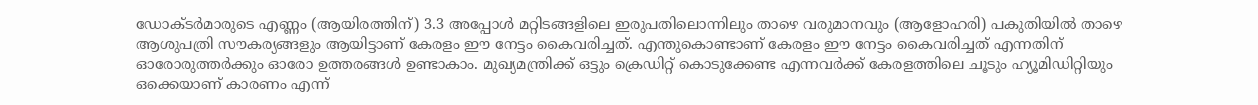ഡോക്ടര്‍മാരുടെ എണ്ണം (ആയിരത്തിന്) 3.3 അപ്പോള്‍ മറ്റിടങ്ങളിലെ ഇരുപതിലൊന്നിലും താഴെ വരുമാനവും (ആളോഹരി) പകുതിയില്‍ താഴെ ആശുപത്രി സൗകര്യങ്ങളും ആയിട്ടാണ് കേരളം ഈ നേട്ടം കൈവരിച്ചത്. എന്തുകൊണ്ടാണ് കേരളം ഈ നേട്ടം കൈവരിച്ചത് എന്നതിന് ഓരോരുത്തര്‍ക്കും ഓരോ ഉത്തരങ്ങള്‍ ഉണ്ടാകാം. മുഖ്യമന്ത്രിക്ക് ഒട്ടും ക്രെഡിറ്റ് കൊടുക്കേണ്ട എന്നവര്‍ക്ക് കേരളത്തിലെ ചൂടും ഹ്യൂമിഡിറ്റിയും ഒക്കെയാണ് കാരണം എന്ന്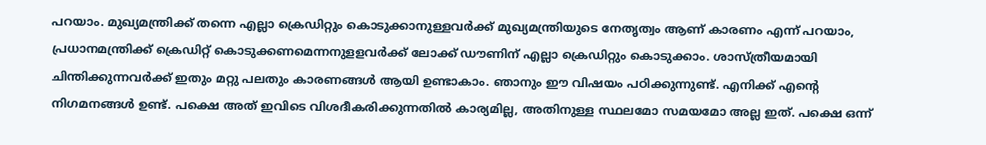പറയാം. മുഖ്യമന്ത്രിക്ക് തന്നെ എല്ലാ ക്രെഡിറ്റും കൊടുക്കാനുള്ളവര്‍ക്ക് മുഖ്യമന്ത്രിയുടെ നേതൃത്വം ആണ് കാരണം എന്ന് പറയാം, പ്രധാനമന്ത്രിക്ക് ക്രെഡിറ്റ് കൊടുക്കണമെന്നനുളളവര്‍ക്ക് ലോക്ക് ഡൗണിന് എല്ലാ ക്രെഡിറ്റും കൊടുക്കാം. ശാസ്ത്രീയമായി ചിന്തിക്കുന്നവര്‍ക്ക് ഇതും മറ്റു പലതും കാരണങ്ങള്‍ ആയി ഉണ്ടാകാം. ഞാനും ഈ വിഷയം പഠിക്കുന്നുണ്ട്. എനിക്ക് എന്റെ നിഗമനങ്ങള്‍ ഉണ്ട്. പക്ഷെ അത് ഇവിടെ വിശദീകരിക്കുന്നതില്‍ കാര്യമില്ല, അതിനുള്ള സ്ഥലമോ സമയമോ അല്ല ഇത്. പക്ഷെ ഒന്ന്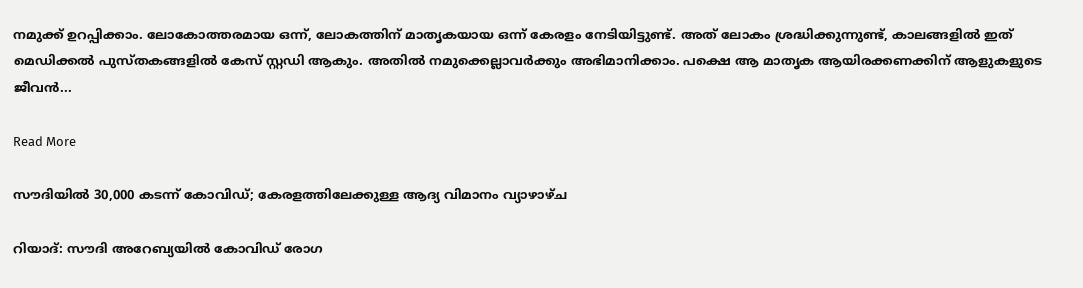നമുക്ക് ഉറപ്പിക്കാം. ലോകോത്തരമായ ഒന്ന്, ലോകത്തിന് മാതൃകയായ ഒന്ന് കേരളം നേടിയിട്ടുണ്ട്. അത് ലോകം ശ്രദ്ധിക്കുന്നുണ്ട്, കാലങ്ങളില്‍ ഇത് മെഡിക്കല്‍ പുസ്തകങ്ങളില്‍ കേസ് സ്റ്റഡി ആകും. അതില്‍ നമുക്കെല്ലാവര്‍ക്കും അഭിമാനിക്കാം. പക്ഷെ ആ മാതൃക ആയിരക്കണക്കിന് ആളുകളുടെ ജീവന്‍...

Read More

സൗദിയില്‍ 30,000 കടന്ന് കോവിഡ്; കേരളത്തിലേക്കുള്ള ആദ്യ വിമാനം വ്യാഴാഴ്ച

റിയാദ്: സൗദി അറേബ്യയില്‍ കോവിഡ് രോഗ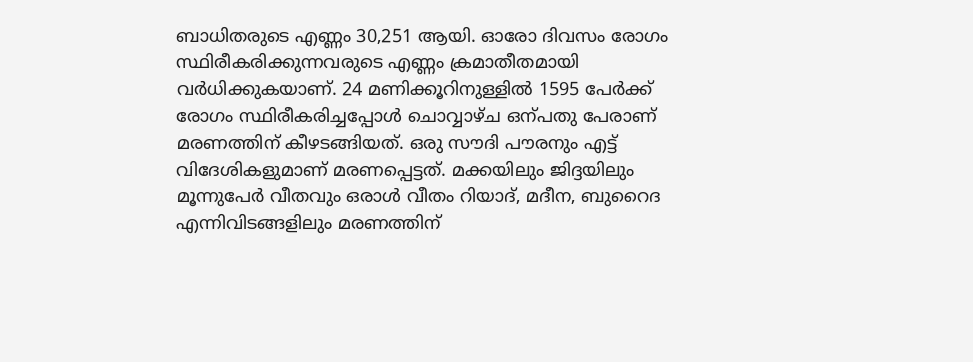ബാധിതരുടെ എണ്ണം 30,251 ആയി. ഓരോ ദിവസം രോഗം സ്ഥിരീകരിക്കുന്നവരുടെ എണ്ണം ക്രമാതീതമായി വര്‍ധിക്കുകയാണ്. 24 മണിക്കൂറിനുള്ളില്‍ 1595 പേര്‍ക്ക് രോഗം സ്ഥിരീകരിച്ചപ്പോള്‍ ചൊവ്വാഴ്ച ഒന്പതു പേരാണ് മരണത്തിന് കീഴടങ്ങിയത്. ഒരു സൗദി പൗരനും എട്ട് വിദേശികളുമാണ് മരണപ്പെട്ടത്. മക്കയിലും ജിദ്ദയിലും മൂന്നുപേര്‍ വീതവും ഒരാള്‍ വീതം റിയാദ്, മദീന, ബുറൈദ എന്നിവിടങ്ങളിലും മരണത്തിന്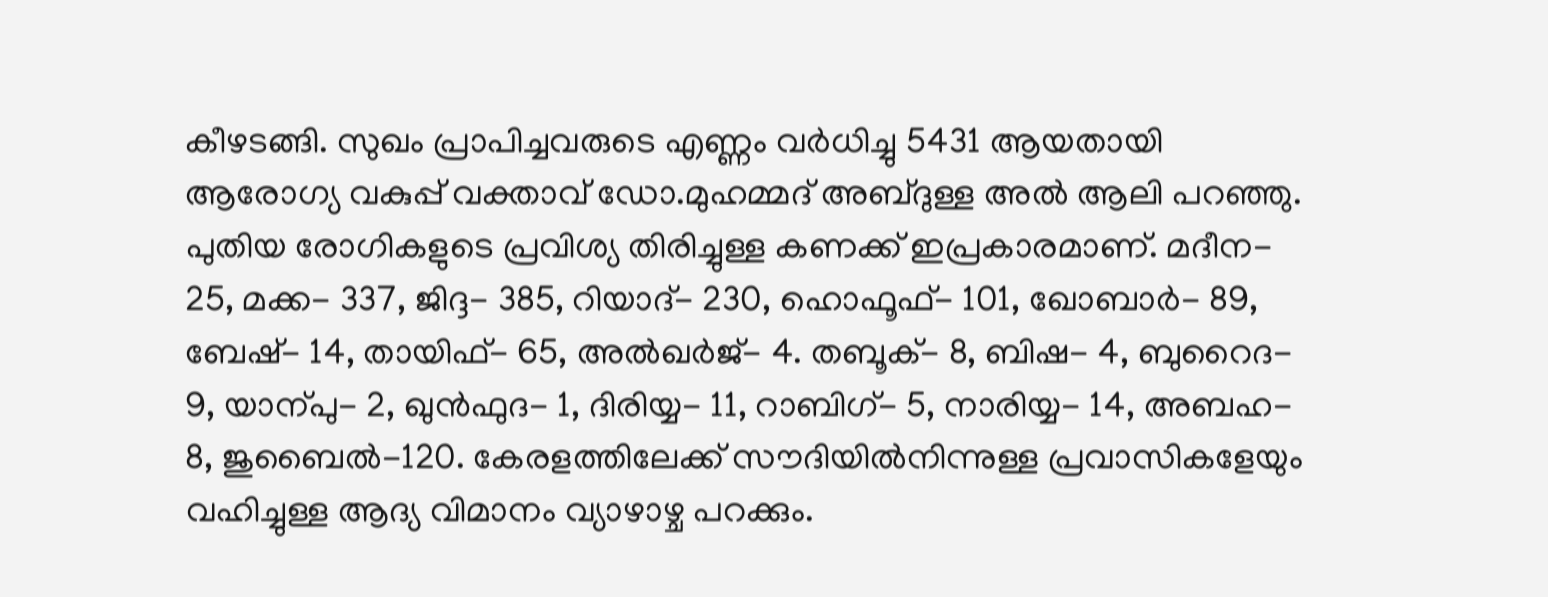കീഴടങ്ങി. സുഖം പ്രാപിച്ചവരുടെ എണ്ണം വര്‍ധിച്ചു 5431 ആയതായി ആരോഗ്യ വകുപ്പ് വക്താവ് ഡോ.മുഹമ്മദ് അബ്ദുള്ള അല്‍ ആലി പറഞ്ഞു. പുതിയ രോഗികളുടെ പ്രവിശ്യ തിരിച്ചുള്ള കണക്ക് ഇപ്രകാരമാണ്. മദീന- 25, മക്ക- 337, ജിദ്ദ- 385, റിയാദ്- 230, ഹൊഫൂഫ്- 101, ഖോബാര്‍- 89, ബേഷ്- 14, തായിഫ്- 65, അല്‍ഖര്‍ജ്- 4. തബൂക്- 8, ബിഷ- 4, ബുറൈദ- 9, യാന്പു- 2, ഖുന്‍ഫുദ- 1, ദിരിയ്യ- 11, റാബിഗ്- 5, നാരിയ്യ- 14, അബഹ- 8, ജുബൈല്‍-120. കേരളത്തിലേക്ക് സൗദിയില്‍നിന്നുള്ള പ്രവാസികളേയും വഹിച്ചുള്ള ആദ്യ വിമാനം വ്യാഴാഴ്ച പറക്കും.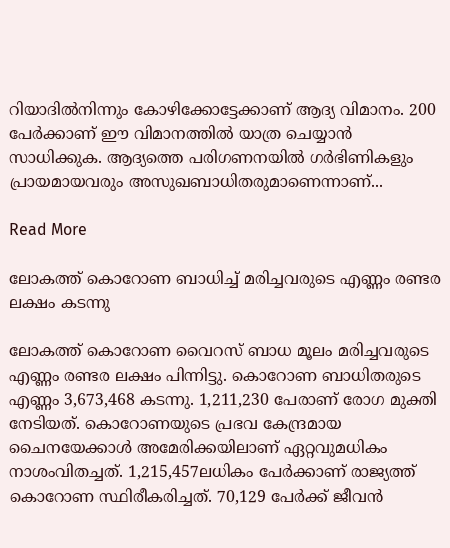റിയാദില്‍നിന്നും കോഴിക്കോട്ടേക്കാണ് ആദ്യ വിമാനം. 200 പേര്‍ക്കാണ് ഈ വിമാനത്തില്‍ യാത്ര ചെയ്യാന്‍ സാധിക്കുക. ആദ്യത്തെ പരിഗണനയില്‍ ഗര്‍ഭിണികളും പ്രായമായവരും അസുഖബാധിതരുമാണെന്നാണ്...

Read More

ലോകത്ത് കൊറോണ ബാധിച്ച്‌ മരിച്ചവരുടെ എണ്ണം രണ്ടര ലക്ഷം കടന്നു

ലോകത്ത് കൊറോണ വൈറസ് ബാധ മൂലം മരിച്ചവരുടെ എണ്ണം രണ്ടര ലക്ഷം പിന്നിട്ടു. കൊറോണ ബാധിതരുടെ എണ്ണം 3,673,468 കടന്നു. 1,211,230 പേരാണ് രോഗ മുക്തി നേടിയത്. കൊറോണയുടെ പ്രഭവ കേന്ദ്രമായ ചൈനയേക്കാള്‍ അമേരിക്കയിലാണ് ഏറ്റവുമധികം നാശംവിതച്ചത്. 1,215,457ലധികം പേര്‍ക്കാണ് രാജ്യത്ത് കൊറോണ സ്ഥിരീകരിച്ചത്. 70,129 പേര്‍ക്ക് ജീവന്‍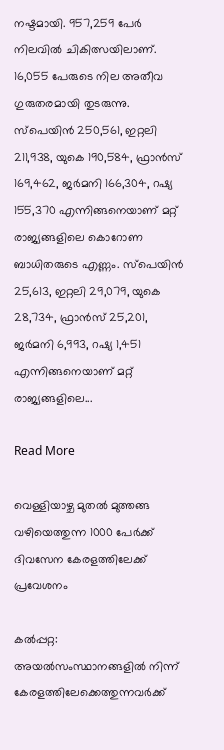നഷ്ടമായി. 957,259 പേര്‍ നിലവില്‍ ചികിത്സയിലാണ്. 16,055 പേരുടെ നില അതീവ ഗുരുതരമായി തുടരുന്നു. സ്‌പെയിന്‍ 250,561, ഇറ്റലി 211,938, യുകെ 190,584, ഫ്രാന്‍സ് 169,462, ജര്‍മനി 166,304, റഷ്യ 155,370 എന്നിങ്ങനെയാണ് മറ്റ് രാജ്യങ്ങളിലെ കൊറോണ ബാധിതരുടെ എണ്ണം. സ്‌പെയിന്‍ 25,613, ഇറ്റലി 29,079, യുകെ 28,734, ഫ്രാന്‍സ് 25,201, ജര്‍മനി 6,993, റഷ്യ 1,451 എന്നിങ്ങനെയാണ് മറ്റ് രാജ്യങ്ങളിലെ...

Read More

വെള്ളിയാഴ്ച മുതല്‍ മുത്തങ്ങ വഴിയെത്തുന്ന 1000 പേര്‍ക്ക് ദിവസേന കേരളത്തിലേക്ക് പ്രവേശനം

കല്‍പ്പറ്റ: അയല്‍സംസ്ഥാനങ്ങളില്‍ നിന്ന് കേരളത്തിലേക്കെത്തുന്നവര്‍ക്ക്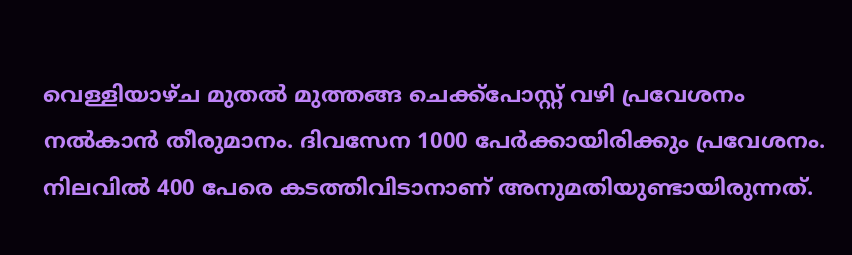വെള്ളിയാഴ്ച മുതല്‍ മുത്തങ്ങ ചെക്ക്‌പോസ്റ്റ് വഴി പ്രവേശനം നല്‍കാന്‍ തീരുമാനം. ദിവസേന 1000 പേര്‍ക്കായിരിക്കും പ്രവേശനം. നിലവില്‍ 400 പേരെ കടത്തിവിടാനാണ് അനുമതിയുണ്ടായിരുന്നത്.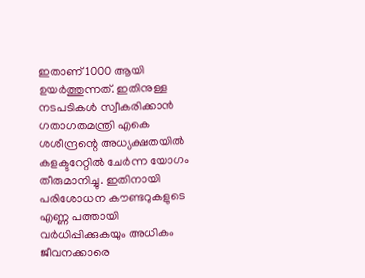ഇതാണ് 1000 ആയി ഉയര്‍ത്തുന്നത്. ഇതിനുള്ള നടപടികള്‍ സ്വീകരിക്കാന്‍ ഗതാഗതമന്ത്രി എകെ ശശീന്ദ്രന്റെ അധ്യക്ഷതയില്‍ കളക്ടറേറ്റില്‍ ചേര്‍ന്ന യോഗം തീരുമാനിച്ചു. ഇതിനായി പരിശോധന കൗണ്ടറുകളുടെ എണ്ണ പത്തായി വര്‍ധിപ്പിക്കുകയും അധികം ജീവനക്കാരെ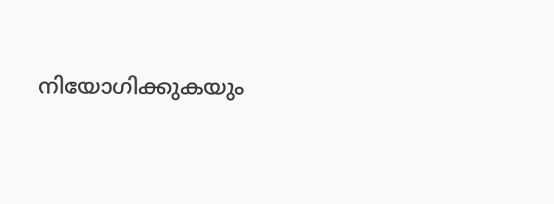നിയോഗിക്കുകയും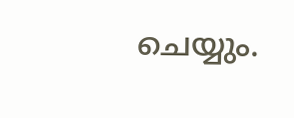ചെയ്യും.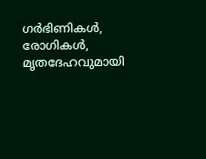ഗര്‍ഭിണികള്‍, രോഗികള്‍, മൃതദേഹവുമായി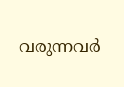വരുന്നവര്‍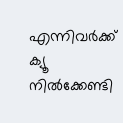എന്നിവര്‍ക്ക് ക്യൂ നില്‍ക്കേണ്ടി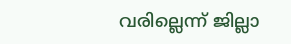വരില്ലെന്ന് ജില്ലാ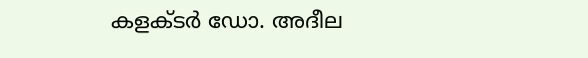കളക്ടര്‍ ഡോ. അദീല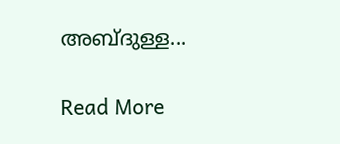അബ്ദുള്ള...

Read More